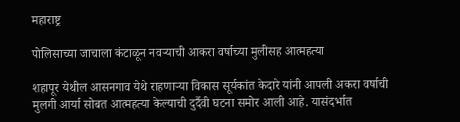महाराष्ट्र

पोलिसाच्या जाचाला कंटाळून नवऱ्याची आकरा वर्षाच्या मुलीसह आत्महत्या

शहापूर येथील आसनगाव येथे राहणाऱ्या विकास सूर्यकांत केदारे यांनी आपली अकरा वर्षाची मुलगी आर्या सोबत आत्महत्या केल्याची दुर्दैवी घटना समोर आली आहे. यासंदर्भात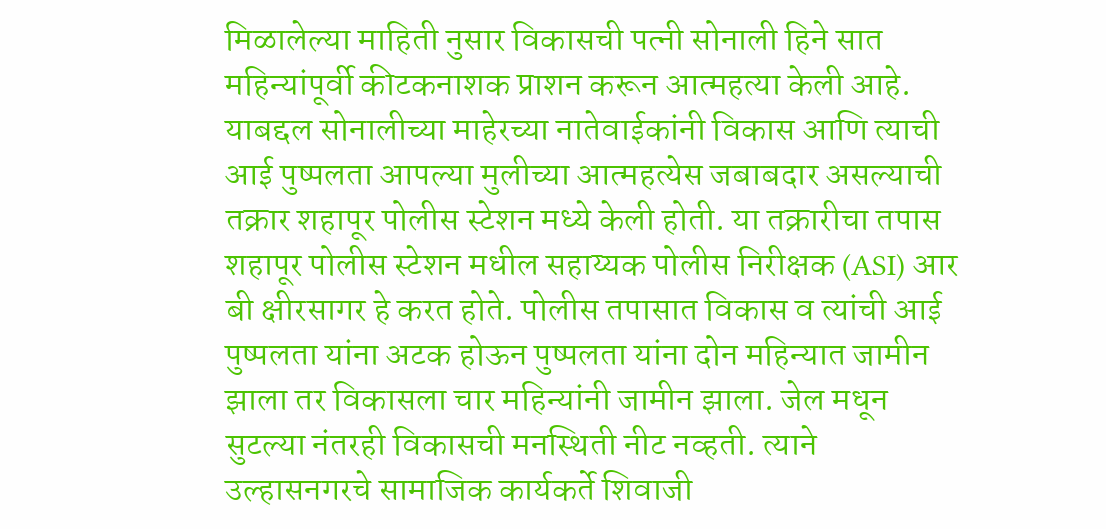मिळालेल्या माहिती नुसार विकासची पत्नी सोनाली हिने सात महिन्यांपूर्वी कीटकनाशक प्राशन करून आत्महत्या केली आहे. याबद्दल सोनालीच्या माहेरच्या नातेवाईकांनी विकास आणि त्याची आई पुष्पलता आपल्या मुलीच्या आत्महत्येस जबाबदार असल्याची तक्रार शहापूर पोलीस स्टेशन मध्ये केली होती. या तक्रारीचा तपास शहापूर पोलीस स्टेशन मधील सहाय्यक पोलीस निरीक्षक (ASI) आर बी क्षीरसागर हे करत होते. पोलीस तपासात विकास व त्यांची आई पुष्पलता यांना अटक होऊन पुष्पलता यांना दोन महिन्यात जामीन झाला तर विकासला चार महिन्यांनी जामीन झाला. जेल मधून सुटल्या नंतरही विकासची मनस्थिती नीट नव्हती. त्याने उल्हासनगरचे सामाजिक कार्यकर्ते शिवाजी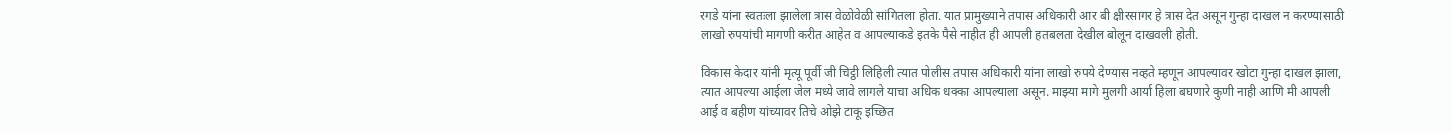रगडे यांना स्वतःला झालेला त्रास वेळोवेळी सांगितला होता. यात प्रामुख्याने तपास अधिकारी आर बी क्षीरसागर हे त्रास देत असून गुन्हा दाखल न करण्यासाठी लाखो रुपयांची मागणी करीत आहेत व आपल्याकडे इतके पैसे नाहीत ही आपली हतबलता देखील बोलून दाखवली होती.

विकास केदार यांनी मृत्यू पूर्वी जी चिट्ठी लिहिली त्यात पोलीस तपास अधिकारी यांना लाखो रुपये देण्यास नव्हते म्हणून आपल्यावर खोटा गुन्हा दाखल झाला, त्यात आपल्या आईला जेल मध्ये जावे लागले याचा अधिक धक्का आपल्याला असून. माझ्या मागे मुलगी आर्या हिला बघणारे कुणी नाही आणि मी आपली आई व बहीण यांच्यावर तिचे ओझे टाकू इच्छित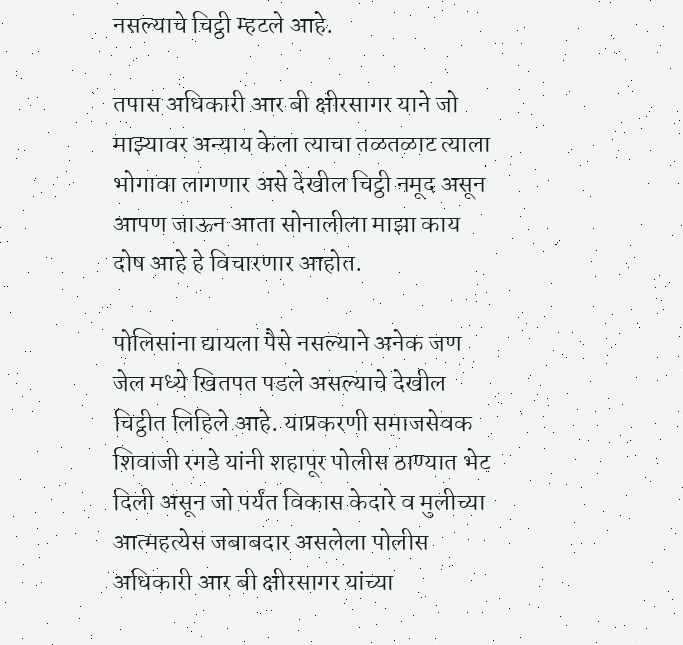नसल्याचे चिट्ठी म्हटले आहे.

तपास अधिकारी आर बी क्षीरसागर याने जो माझ्यावर अन्याय केला त्याचा तळतळाट त्याला भोगावा लागणार असे देखील चिट्ठी नमूद असून आपण जाऊन आता सोनालीला माझा काय दोष आहे हे विचारणार आहोत.

पोलिसांना द्यायला पैसे नसल्याने अनेक जण जेल मध्ये खितपत पडले असल्याचे देखील चिट्ठीत लिहिले आहे. याप्रकरणी समाजसेवक शिवाजी रगडे यांनी शहापूर पोलीस ठाण्यात भेट दिली असून जो पर्यंत विकास केदारे व मुलीच्या आत्महत्येस जबाबदार असलेला पोलीस अधिकारी आर बी क्षीरसागर यांच्या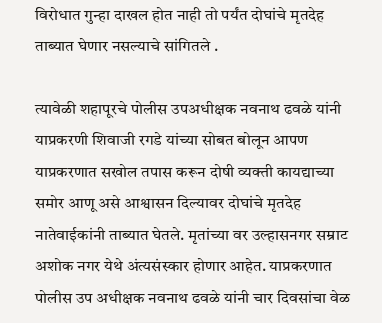विरोधात गुन्हा दाखल होत नाही तो पर्यंत दोघांचे मृतदेह ताब्यात घेणार नसल्याचे सांगितले .

त्यावेळी शहापूरचे पोलीस उपअधीक्षक नवनाथ ढवळे यांनी याप्रकरणी शिवाजी रगडे यांच्या सोबत बोलून आपण याप्रकरणात सखोल तपास करून दोषी व्यक्ती कायद्याच्या समोर आणू असे आश्वासन दिल्यावर दोघांचे मृतदेह नातेवाईकांनी ताब्यात घेतले. मृतांच्या वर उल्हासनगर सम्राट अशोक नगर येथे अंत्यसंस्कार होणार आहेत. याप्रकरणात पोलीस उप अधीक्षक नवनाथ ढवळे यांनी चार दिवसांचा वेळ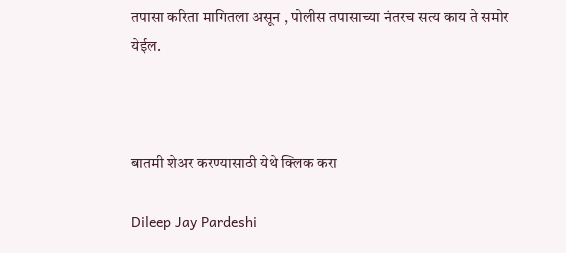तपासा करिता मागितला असून , पोलीस तपासाच्या नंतरच सत्य काय ते समोर येईल.



बातमी शेअर करण्यासाठी येथे क्लिक करा

Dileep Jay Pardeshi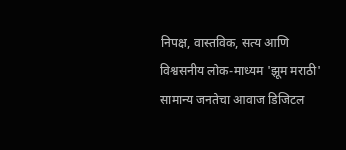निपक्ष, वास्तविक, सत्य आणि विश्वसनीय लोक-माध्यम 'झूम मराठी' सामान्य जनतेचा आवाज डिजिटल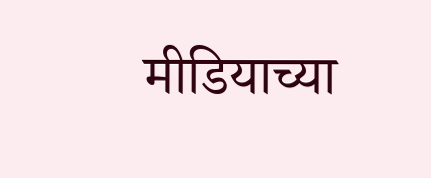मीडियाच्या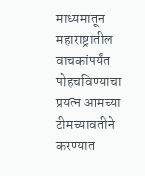माध्यमातून महाराष्ट्रातील वाचकांपर्यंत पोहचविण्याचा प्रयत्न आमच्या टीमच्यावतीने करण्यात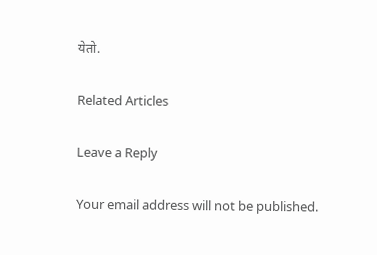येतो.

Related Articles

Leave a Reply

Your email address will not be published.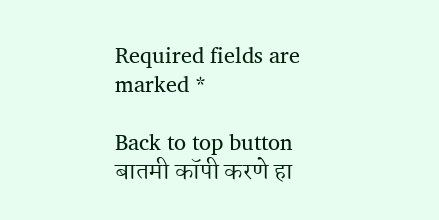Required fields are marked *

Back to top button
बातमी कॉपी करणे हा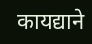कायद्याने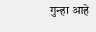गुन्हा आहे